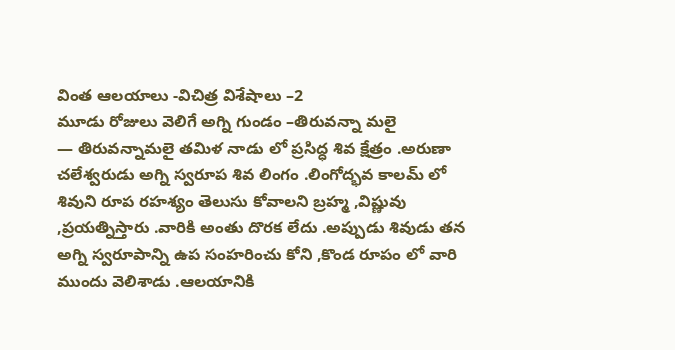వింత ఆలయాలు -విచిత్ర విశేషాలు –2
మూడు రోజులు వెలిగే అగ్ని గుండం –తిరువన్నా మలై
— తిరువన్నామలై తమిళ నాడు లో ప్రసిద్ధ శివ క్షేత్రం .అరుణా చలేశ్వరుడు అగ్ని స్వరూప శివ లింగం .లింగోద్భవ కాలమ్ లో శివుని రూప రహశ్యం తెలుసు కోవాలని బ్రహ్మ ,విష్ణువు ,ప్రయత్నిస్తారు .వారికి అంతు దొరక లేదు .అప్పుడు శివుడు తన అగ్ని స్వరూపాన్ని ఉప సంహరించు కోని ,కొండ రూపం లో వారి ముందు వెలిశాడు .ఆలయానికి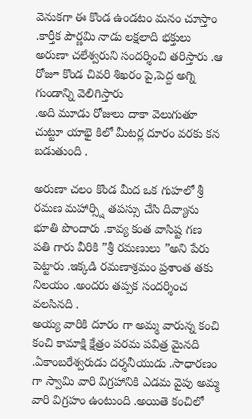వెనుకగా ఈ కొండ ఉండటం మనం చూస్తాం .కార్తీక పౌర్ణమి నాడు లక్షలాది భక్తులు అరుణా చలేశ్వరుని సందర్శించి తరిస్తారు .ఆ రోజూ కొండ చివరి శిఖరం పై,పెద్ద అగ్ని గుండాన్ని వెలిగిస్తారు
.అది మూడు రోజులు దాకా వెలుగుతూ చుట్టూ యాభై కిలో మీటర్ల దూరం వరకు కన బడుతుంది .

అరుణా చలం కొండ మీద ఒక గుహలో శ్రీ రమణ మహార్స్షి తపస్సు చేసి దివ్యాను భూతి పొందారు .కావ్య కంత వాసిష్ట గణ పతి గారు వీరికి ”శ్రీ రమణులు ”అని పేరు పెట్టారు .ఇక్కడి రమణాశ్రమం ప్రశాంత తకు
నిలయం .అందరు తప్పక సందర్శించ వలసినది .
అయ్య వారికి దూరం గా అమ్మ వారున్న కంచి
కంచి కామాక్షి క్షేత్రం పరమ పవిత్ర మైనది .ఏకాంబరేశ్వరుడు దర్శనీయుడు .సాధారణం గా స్వామి వారి విగ్రహానికి ఎడమ వైపు అమ్మ వారి విగ్రహం ఉంటుంది .అయితె కంచిలో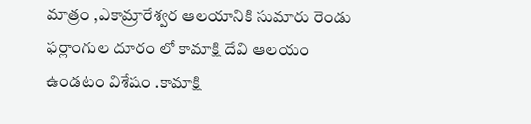మాత్రం ,ఎకామ్రారేశ్వర ఆలయానికి సుమారు రెండు ఫర్లాంగుల దూరం లో కామాక్షి దేవి ఆలయం ఉండటం విశేషం .కామాక్షి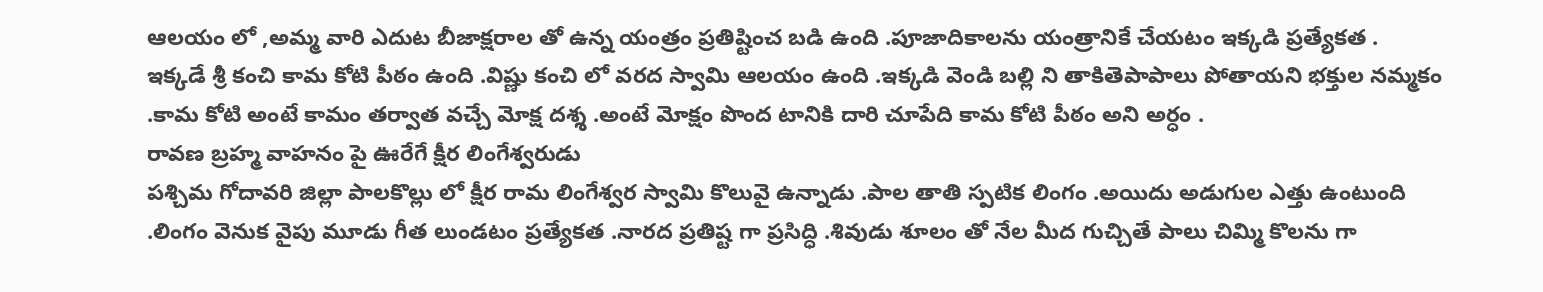ఆలయం లో ,అమ్మ వారి ఎదుట బీజాక్షరాల తో ఉన్న యంత్రం ప్రతిష్టించ బడి ఉంది .పూజాదికాలను యంత్రానికే చేయటం ఇక్కడి ప్రత్యేకత .
ఇక్కడే శ్రీ కంచి కామ కోటి పీఠం ఉంది .విష్ణు కంచి లో వరద స్వామి ఆలయం ఉంది .ఇక్కడి వెండి బల్లి ని తాకితెపాపాలు పోతాయని భక్తుల నమ్మకం .కామ కోటి అంటే కామం తర్వాత వచ్చే మోక్ష దశ్శ .అంటే మోక్షం పొంద టానికి దారి చూపేది కామ కోటి పీఠం అని అర్ధం .
రావణ బ్రహ్మ వాహనం పై ఊరేగే క్షీర లింగేశ్వరుడు
పశ్చిమ గోదావరి జిల్లా పాలకొల్లు లో క్షీర రామ లింగేశ్వర స్వామి కొలువై ఉన్నాడు .పాల తాతి స్పటిక లింగం .అయిదు అడుగుల ఎత్తు ఉంటుంది .లింగం వెనుక వైపు మూడు గీత లుండటం ప్రత్యేకత .నారద ప్రతిష్ట గా ప్రసిద్ధి .శివుడు శూలం తో నేల మీద గుచ్చితే పాలు చిమ్మి కొలను గా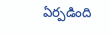ఏర్పడింది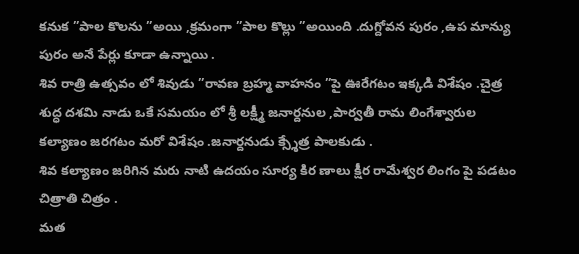కనుక ”పాల కొలను ”అయి ,క్రమంగా ”పాల కొల్లు ”అయింది .దుగ్దోవన పురం ,ఉప మాన్యు పురం అనే పేర్లు కూడా ఉన్నాయి .
శివ రాత్రి ఉత్సవం లో శివుడు ”రావణ బ్రహ్మ వాహనం ”పై ఊరేగటం ఇక్కడి విశేషం .చైత్ర శుద్ధ దశమి నాడు ఒకే సమయం లో శ్రీ లక్ష్మీ జనార్దనుల ,పార్వతీ రామ లింగేశ్వారుల కల్యాణం జరగటం మరో విశేషం .జనార్దనుడు క్స్శేత్ర పాలకుడు .
శివ కల్యాణం జరిగిన మరు నాటి ఉదయం సూర్య కిర ణాలు క్షీర రామేశ్వర లింగం పై పడటం చిత్రాతి చిత్రం .
మత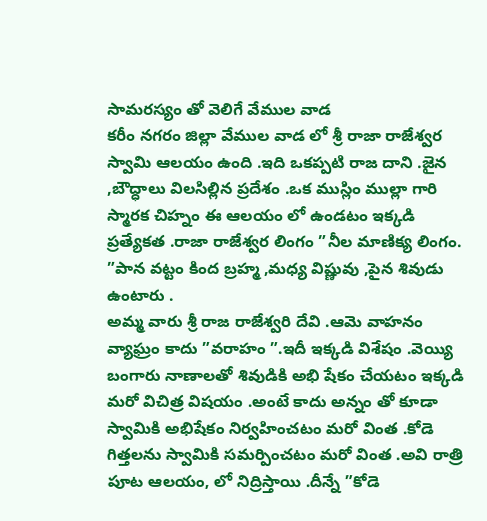సామరస్యం తో వెలిగే వేముల వాడ
కరీం నగరం జిల్లా వేముల వాడ లో శ్రీ రాజా రాజేశ్వర స్వామి ఆలయం ఉంది .ఇది ఒకప్పటి రాజ దాని .జైన ,బౌద్ధాలు విలసిల్లిన ప్రదేశం .ఒక ముస్లిం ముల్లా గారి స్మారక చిహ్నం ఈ ఆలయం లో ఉండటం ఇక్కడి ప్రత్యేకత .రాజా రాజేశ్వర లింగం ”నీల మాణిక్య లింగం. ”పాన వట్టం కింద బ్రహ్మ ,మధ్య విష్ణువు ,పైన శివుడు ఉంటారు .
అమ్మ వారు శ్రీ రాజ రాజేశ్వరి దేవి .ఆమె వాహనం వ్యాఘ్రం కాదు ”వరాహం ”.ఇదీ ఇక్కడి విశేషం .వెయ్యి
బంగారు నాణాలతో శివుడికి అభి షేకం చేయటం ఇక్కడి మరో విచిత్ర విషయం .అంటే కాదు అన్నం తో కూడా స్వామికి అభిషేకం నిర్వహించటం మరో వింత .కోడె గిత్తలను స్వామికి సమర్పించటం మరో వింత .అవి రాత్రి పూట ఆలయం, లో నిద్రిస్తాయి .దీన్నే ”కోడె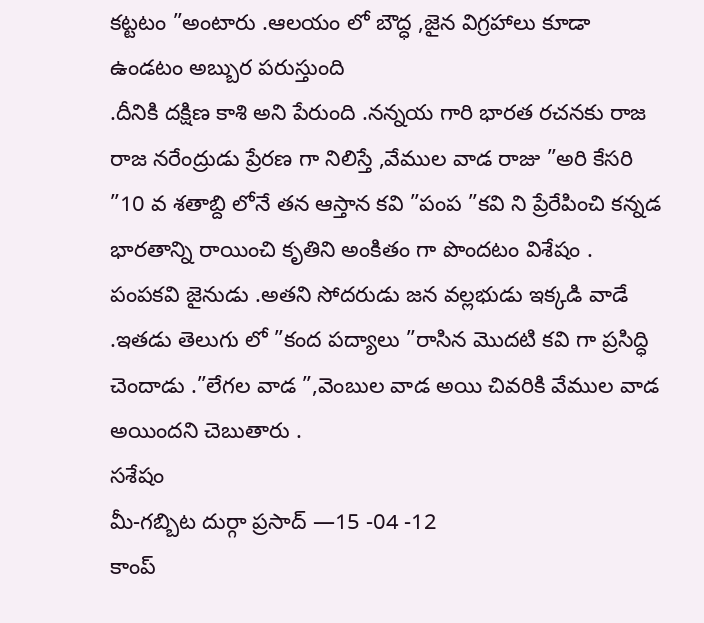కట్టటం ”అంటారు .ఆలయం లో బౌద్ధ ,జైన విగ్రహాలు కూడా ఉండటం అబ్బుర పరుస్తుంది
.దీనికి దక్షిణ కాశి అని పేరుంది .నన్నయ గారి భారత రచనకు రాజ రాజ నరేంద్రుడు ప్రేరణ గా నిలిస్తే ,వేముల వాడ రాజు ”అరి కేసరి ”10 వ శతాబ్ది లోనే తన ఆస్తాన కవి ”పంప ”కవి ని ప్రేరేపించి కన్నడ భారతాన్ని రాయించి కృతిని అంకితం గా పొందటం విశేషం .
పంపకవి జైనుడు .అతని సోదరుడు జన వల్లభుడు ఇక్కడి వాడే .ఇతడు తెలుగు లో ”కంద పద్యాలు ”రాసిన మొదటి కవి గా ప్రసిద్ధి చెందాడు .”లేగల వాడ ”,వెంబుల వాడ అయి చివరికి వేముల వాడ అయిందని చెబుతారు .
సశేషం
మీ-గబ్బిట దుర్గా ప్రసాద్ —15 -04 -12
కాంప్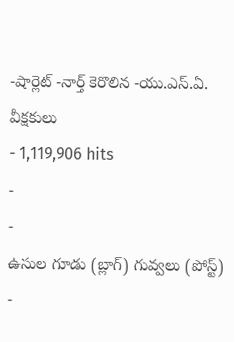-షార్లెట్ -నార్త్ కెరొలిన -యు.ఎస్.ఏ.
వీక్షకులు
- 1,119,906 hits
-
-
ఉసుల గూడు (బ్లాగ్) గువ్వలు (పోస్ట్)
-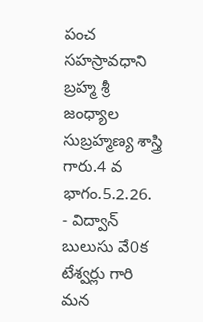పంచ సహస్రావధాని బ్రహ్మ శ్రీ జంధ్యాల సుబ్రహ్మణ్య శాస్త్రి గారు.4 వ భాగం.5.2.26.
- విద్వాన్ బులుసు వే0క టేశ్వర్లు గారి మన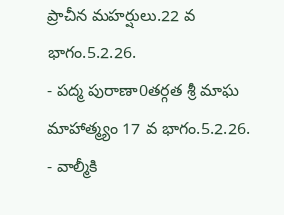ప్రాచీన మహర్షులు.22 వ భాగం.5.2.26.
- పద్మ పురాణా0తర్గత శ్రీ మాఘ మాహాత్మ్యం 17 వ భాగం.5.2.26.
- వాల్మీకి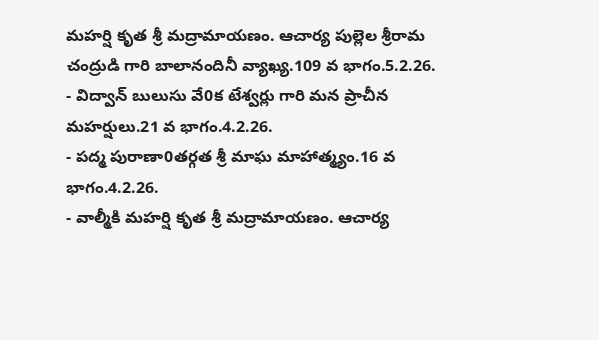మహర్షి కృత శ్రీ మద్రామాయణం. ఆచార్య పుల్లెల శ్రీరామ చంద్రుడి గారి బాలానందినీ వ్యాఖ్య.109 వ భాగం.5.2.26.
- విద్వాన్ బులుసు వే0క టేశ్వర్లు గారి మన ప్రాచీన మహర్షులు.21 వ భాగం.4.2.26.
- పద్మ పురాణా0తర్గత శ్రీ మాఘ మాహాత్మ్యం.16 వ భాగం.4.2.26.
- వాల్మీకి మహర్షి కృత శ్రీ మద్రామాయణం. ఆచార్య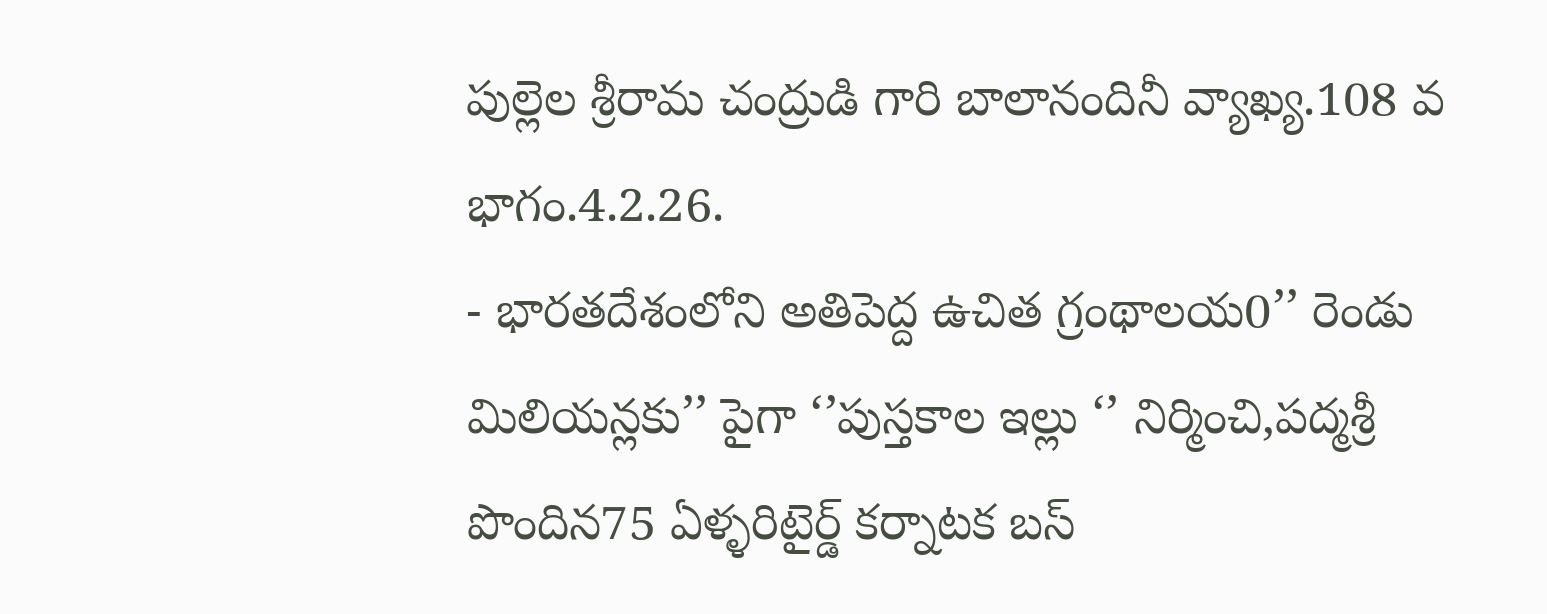పుల్లెల శ్రీరామ చంద్రుడి గారి బాలానందినీ వ్యాఖ్య.108 వ భాగం.4.2.26.
- భారతదేశంలోని అతిపెద్ద ఉచిత గ్రంథాలయ0’’ రెండు మిలియన్లకు’’ పైగా ‘’పుస్తకాల ఇల్లు ‘’ నిర్మించి,పద్మశ్రీ పొందిన75 ఏళ్ళరిటైర్డ్ కర్నాటక బస్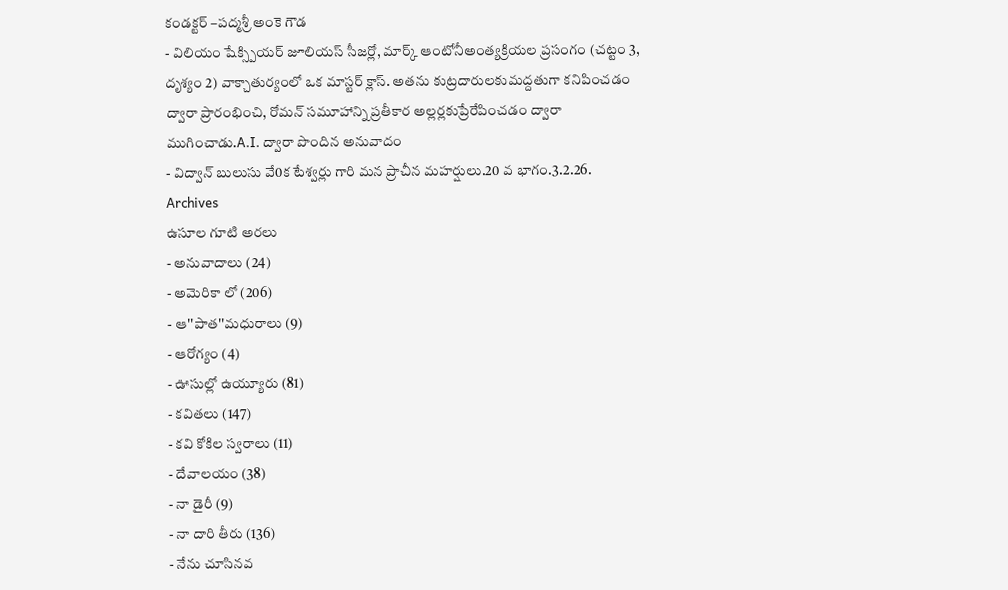కండక్టర్ –పద్మశ్రీ అంకె గౌడ
- విలియం షేక్స్పియర్ జూలియస్ సీజర్లో, మార్క్ ఆంటోనీఅంత్యక్రియల ప్రసంగం (చట్టం 3, దృశ్యం 2) వాక్చాతుర్యంలో ఒక మాస్టర్ క్లాస్. అతను కుట్రదారులకుమద్దతుగా కనిపించడం ద్వారా ప్రారంభించి, రోమన్ సమూహాన్ని ప్రతీకార అల్లర్లకుప్రేరేపించడం ద్వారా ముగించాడు.A.I. ద్వారా పొందిన అనువాదం
- విద్వాన్ బులుసు వే0క టేశ్వర్లు గారి మన ప్రాచీన మహర్షులు.20 వ భాగం.3.2.26.
Archives
ఉసూల గూటి అరలు
- అనువాదాలు (24)
- అమెరికా లో (206)
- ఆ''పాత''మధురాలు (9)
- ఆరోగ్యం (4)
- ఊసుల్లో ఉయ్యూరు (81)
- కవితలు (147)
- కవి కోకిల స్వరాలు (11)
- దేవాలయం (38)
- నా డైరీ (9)
- నా దారి తీరు (136)
- నేను చూసినవ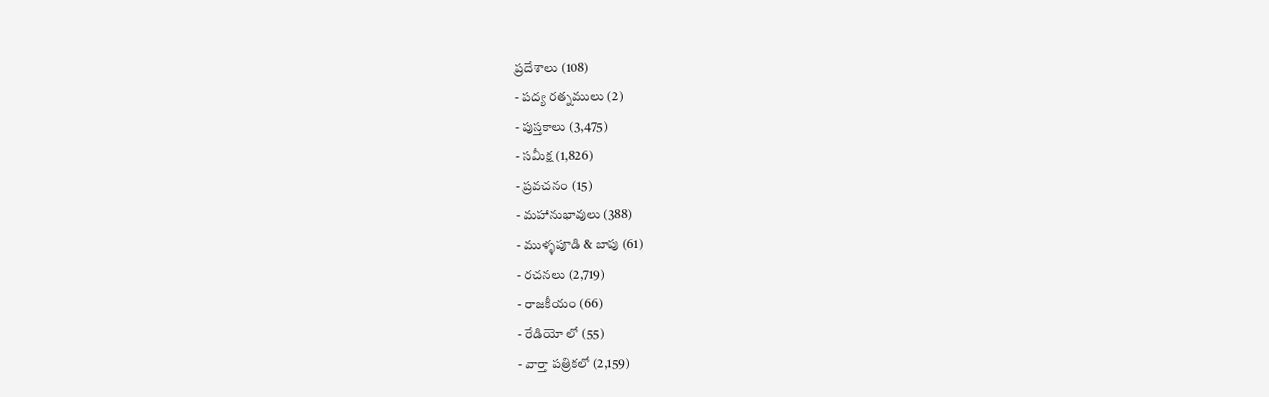ప్రదేశాలు (108)
- పద్య రత్నములు (2)
- పుస్తకాలు (3,475)
- సమీక్ష (1,826)
- ప్రవచనం (15)
- మహానుభావులు (388)
- ముళ్ళపూడి & బాపు (61)
- రచనలు (2,719)
- రాజకీయం (66)
- రేడియో లో (55)
- వార్తా పత్రికలో (2,159)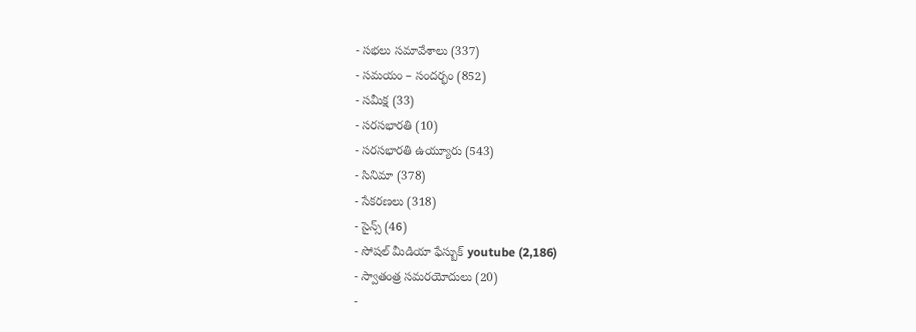- సభలు సమావేశాలు (337)
- సమయం – సందర్భం (852)
- సమీక్ష (33)
- సరసభారతి (10)
- సరసభారతి ఉయ్యూరు (543)
- సినిమా (378)
- సేకరణలు (318)
- సైన్స్ (46)
- సోషల్ మీడియా ఫేస్బుక్ youtube (2,186)
- స్వాతంత్ర సమరయోదులు (20)
-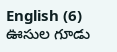English (6)
ఊసుల గూడు